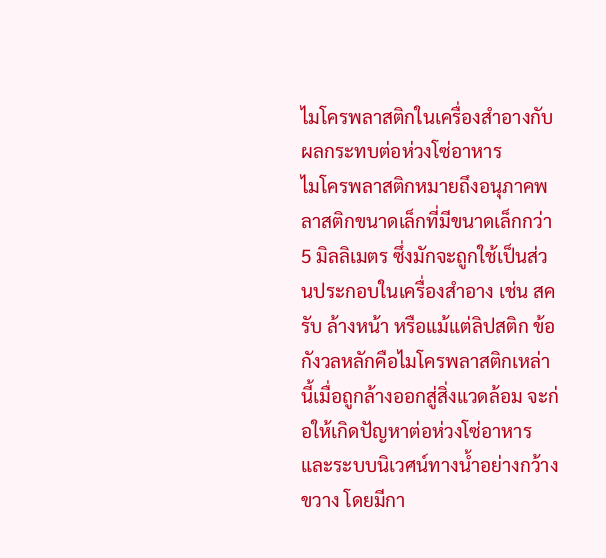ไมโครพลาสติกในเครื่องสำอางกับผลกระทบต่อห่วงโซ่อาหาร
ไมโครพลาสติกหมายถึงอนุภาคพลาสติกขนาดเล็กที่มีขนาดเล็กกว่า 5 มิลลิเมตร ซึ่งมักจะถูกใช้เป็นส่วนประกอบในเครื่องสำอาง เช่น สครับ ล้างหน้า หรือแม้แต่ลิปสติก ข้อกังวลหลักคือไมโครพลาสติกเหล่านี้เมื่อถูกล้างออกสู่สิ่งแวดล้อม จะก่อให้เกิดปัญหาต่อห่วงโซ่อาหารและระบบนิเวศน์ทางน้ำอย่างกว้างขวาง โดยมีกา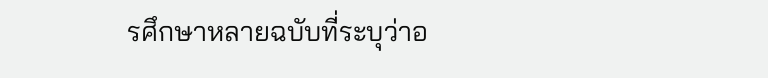รศึกษาหลายฉบับที่ระบุว่าอ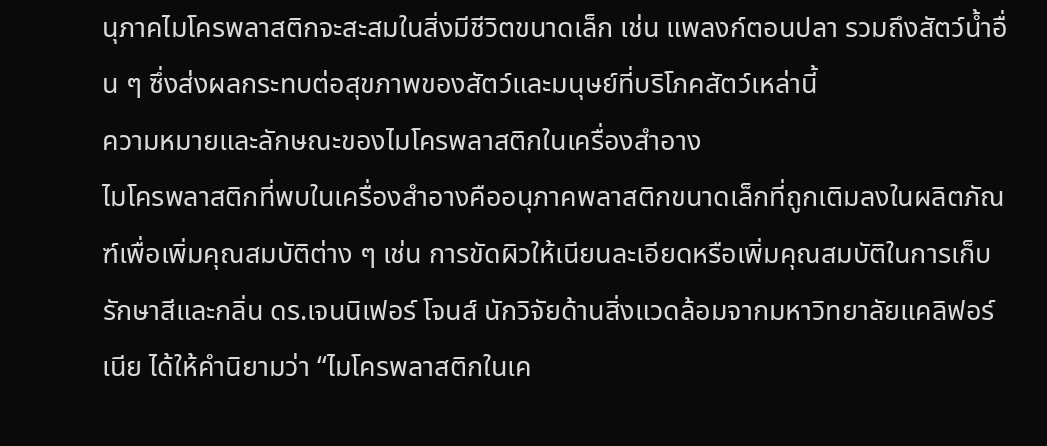นุภาคไมโครพลาสติกจะสะสมในสิ่งมีชีวิตขนาดเล็ก เช่น แพลงก์ตอนปลา รวมถึงสัตว์น้ำอื่น ๆ ซึ่งส่งผลกระทบต่อสุขภาพของสัตว์และมนุษย์ที่บริโภคสัตว์เหล่านี้
ความหมายและลักษณะของไมโครพลาสติกในเครื่องสำอาง
ไมโครพลาสติกที่พบในเครื่องสำอางคืออนุภาคพลาสติกขนาดเล็กที่ถูกเติมลงในผลิตภัณฑ์เพื่อเพิ่มคุณสมบัติต่าง ๆ เช่น การขัดผิวให้เนียนละเอียดหรือเพิ่มคุณสมบัติในการเก็บรักษาสีและกลิ่น ดร.เจนนิเฟอร์ โจนส์ นักวิจัยด้านสิ่งแวดล้อมจากมหาวิทยาลัยแคลิฟอร์เนีย ได้ให้คำนิยามว่า “ไมโครพลาสติกในเค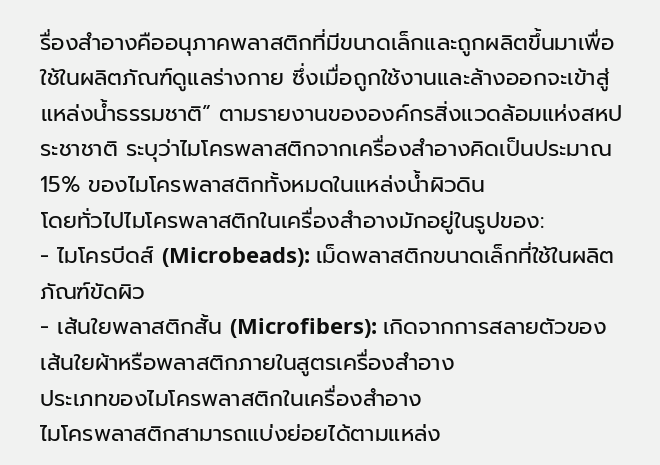รื่องสำอางคืออนุภาคพลาสติกที่มีขนาดเล็กและถูกผลิตขึ้นมาเพื่อใช้ในผลิตภัณฑ์ดูแลร่างกาย ซึ่งเมื่อถูกใช้งานและล้างออกจะเข้าสู่แหล่งน้ำธรรมชาติ” ตามรายงานขององค์กรสิ่งแวดล้อมแห่งสหประชาชาติ ระบุว่าไมโครพลาสติกจากเครื่องสำอางคิดเป็นประมาณ 15% ของไมโครพลาสติกทั้งหมดในแหล่งน้ำผิวดิน
โดยทั่วไปไมโครพลาสติกในเครื่องสำอางมักอยู่ในรูปของ:
- ไมโครบีดส์ (Microbeads): เม็ดพลาสติกขนาดเล็กที่ใช้ในผลิตภัณฑ์ขัดผิว
- เส้นใยพลาสติกสั้น (Microfibers): เกิดจากการสลายตัวของเส้นใยผ้าหรือพลาสติกภายในสูตรเครื่องสำอาง
ประเภทของไมโครพลาสติกในเครื่องสำอาง
ไมโครพลาสติกสามารถแบ่งย่อยได้ตามแหล่ง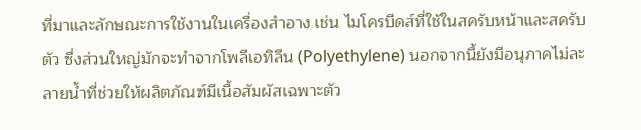ที่มาและลักษณะการใช้งานในเครื่องสำอาง เช่น ไมโครบีดส์ที่ใช้ในสครับหน้าและสครับตัว ซึ่งส่วนใหญ่มักจะทำจากโพลีเอทิลีน (Polyethylene) นอกจากนี้ยังมีอนุภาคไม่ละลายน้ำที่ช่วยให้ผลิตภัณฑ์มีเนื้อสัมผัสเฉพาะตัว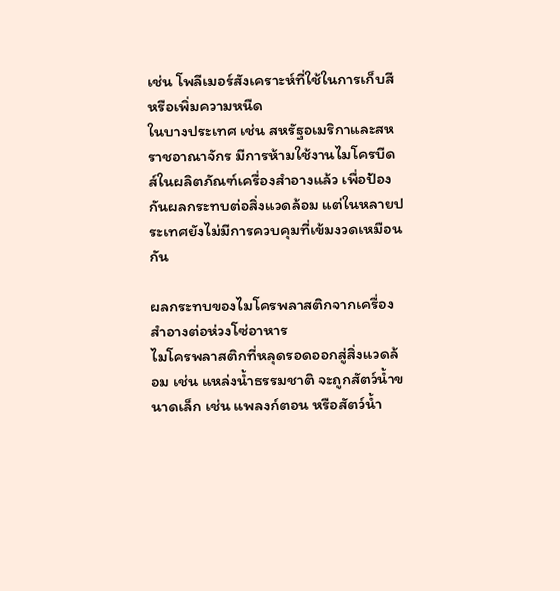เช่น โพลีเมอร์สังเคราะห์ที่ใช้ในการเก็บสีหรือเพิ่มความหนืด
ในบางประเทศ เช่น สหรัฐอเมริกาและสหราชอาณาจักร มีการห้ามใช้งานไมโครบีดส์ในผลิตภัณฑ์เครื่องสำอางแล้ว เพื่อป้องกันผลกระทบต่อสิ่งแวดล้อม แต่ในหลายประเทศยังไม่มีการควบคุมที่เข้มงวดเหมือนกัน

ผลกระทบของไมโครพลาสติกจากเครื่องสำอางต่อห่วงโซ่อาหาร
ไมโครพลาสติกที่หลุดรอดออกสู่สิ่งแวดล้อม เช่น แหล่งน้ำธรรมชาติ จะถูกสัตว์น้ำขนาดเล็ก เช่น แพลงก์ตอน หรือสัตว์น้ำ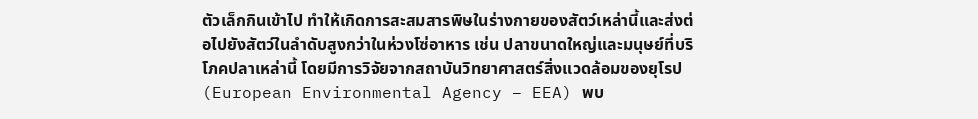ตัวเล็กกินเข้าไป ทำให้เกิดการสะสมสารพิษในร่างกายของสัตว์เหล่านี้และส่งต่อไปยังสัตว์ในลำดับสูงกว่าในห่วงโซ่อาหาร เช่น ปลาขนาดใหญ่และมนุษย์ที่บริโภคปลาเหล่านี้ โดยมีการวิจัยจากสถาบันวิทยาศาสตร์สิ่งแวดล้อมของยุโรป (European Environmental Agency – EEA) พบ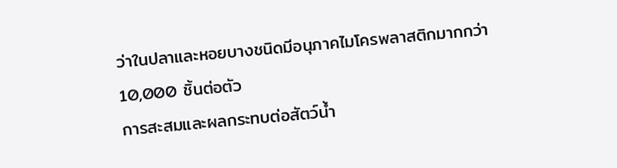ว่าในปลาและหอยบางชนิดมีอนุภาคไมโครพลาสติกมากกว่า 10,000 ชิ้นต่อตัว
การสะสมและผลกระทบต่อสัตว์น้ำ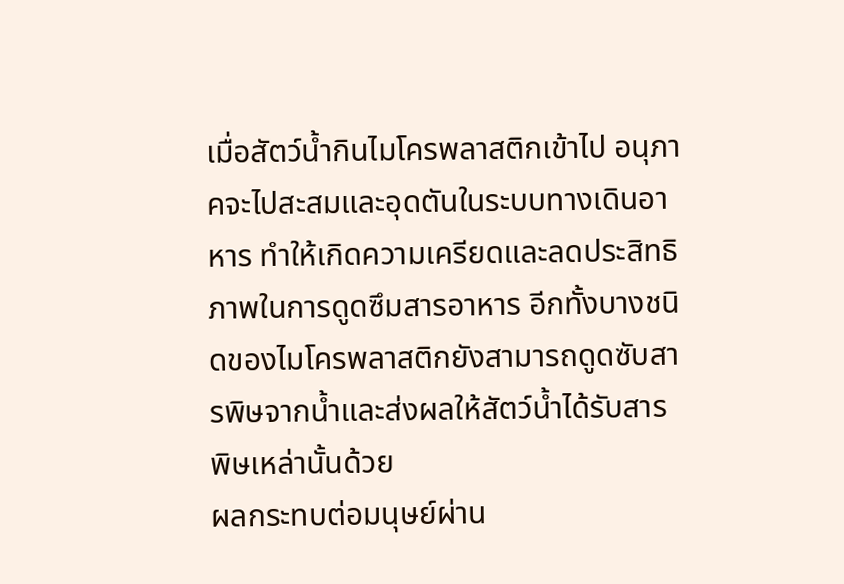เมื่อสัตว์น้ำกินไมโครพลาสติกเข้าไป อนุภาคจะไปสะสมและอุดตันในระบบทางเดินอาหาร ทำให้เกิดความเครียดและลดประสิทธิภาพในการดูดซึมสารอาหาร อีกทั้งบางชนิดของไมโครพลาสติกยังสามารถดูดซับสารพิษจากน้ำและส่งผลให้สัตว์น้ำได้รับสารพิษเหล่านั้นด้วย
ผลกระทบต่อมนุษย์ผ่าน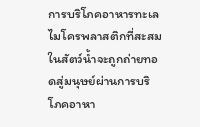การบริโภคอาหารทะเล
ไมโครพลาสติกที่สะสมในสัตว์น้ำจะถูกถ่ายทอดสู่มนุษย์ผ่านการบริโภคอาหา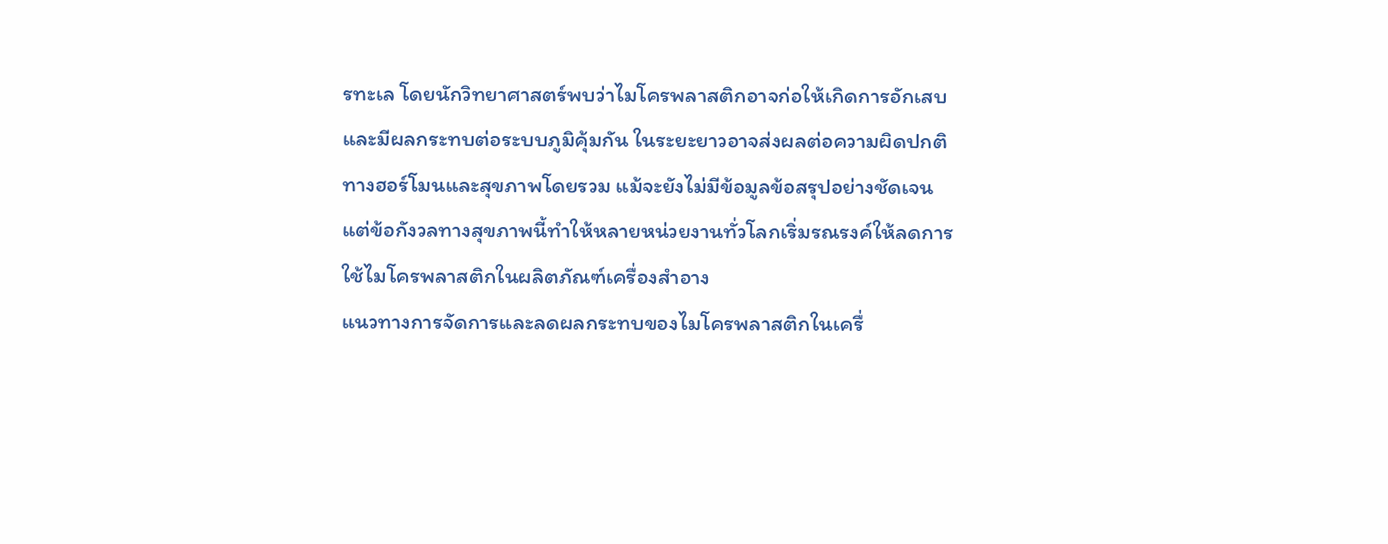รทะเล โดยนักวิทยาศาสตร์พบว่าไมโครพลาสติกอาจก่อให้เกิดการอักเสบและมีผลกระทบต่อระบบภูมิคุ้มกัน ในระยะยาวอาจส่งผลต่อความผิดปกติทางฮอร์โมนและสุขภาพโดยรวม แม้จะยังไม่มีข้อมูลข้อสรุปอย่างชัดเจน แต่ข้อกังวลทางสุขภาพนี้ทำให้หลายหน่วยงานทั่วโลกเริ่มรณรงค์ให้ลดการใช้ไมโครพลาสติกในผลิตภัณฑ์เครื่องสำอาง
แนวทางการจัดการและลดผลกระทบของไมโครพลาสติกในเครื่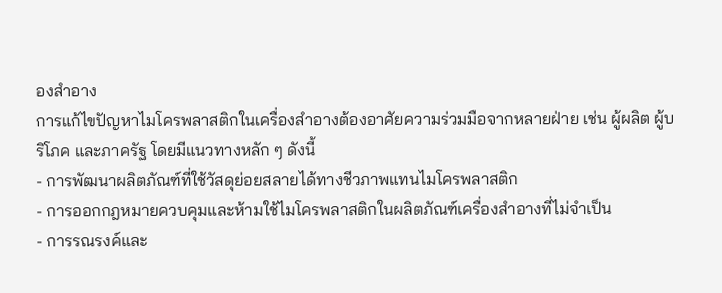องสำอาง
การแก้ไขปัญหาไมโครพลาสติกในเครื่องสำอางต้องอาศัยความร่วมมือจากหลายฝ่าย เช่น ผู้ผลิต ผู้บริโภค และภาครัฐ โดยมีแนวทางหลัก ๆ ดังนี้
- การพัฒนาผลิตภัณฑ์ที่ใช้วัสดุย่อยสลายได้ทางชีวภาพแทนไมโครพลาสติก
- การออกกฎหมายควบคุมและห้ามใช้ไมโครพลาสติกในผลิตภัณฑ์เครื่องสำอางที่ไม่จำเป็น
- การรณรงค์และ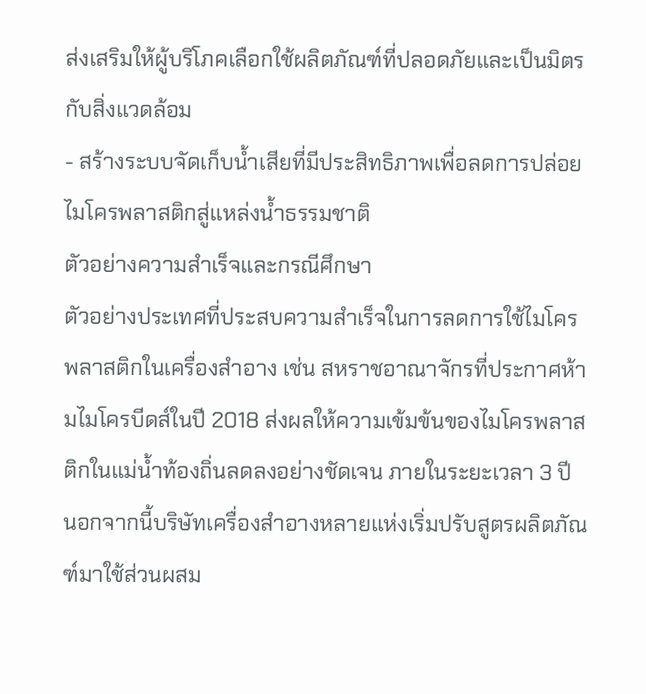ส่งเสริมให้ผู้บริโภคเลือกใช้ผลิตภัณฑ์ที่ปลอดภัยและเป็นมิตรกับสิ่งแวดล้อม
- สร้างระบบจัดเก็บน้ำเสียที่มีประสิทธิภาพเพื่อลดการปล่อยไมโครพลาสติกสู่แหล่งน้ำธรรมชาติ
ตัวอย่างความสำเร็จและกรณีศึกษา
ตัวอย่างประเทศที่ประสบความสำเร็จในการลดการใช้ไมโครพลาสติกในเครื่องสำอาง เช่น สหราชอาณาจักรที่ประกาศห้ามไมโครบีดส์ในปี 2018 ส่งผลให้ความเข้มข้นของไมโครพลาสติกในแม่น้ำท้องถิ่นลดลงอย่างชัดเจน ภายในระยะเวลา 3 ปี นอกจากนี้บริษัทเครื่องสำอางหลายแห่งเริ่มปรับสูตรผลิตภัณฑ์มาใช้ส่วนผสม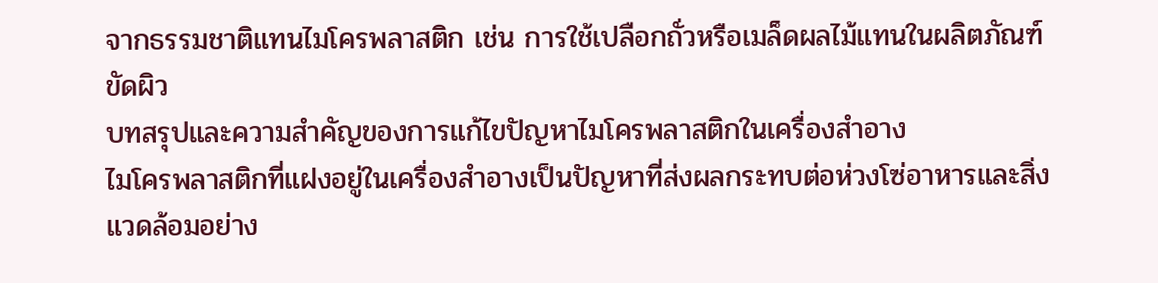จากธรรมชาติแทนไมโครพลาสติก เช่น การใช้เปลือกถั่วหรือเมล็ดผลไม้แทนในผลิตภัณฑ์ขัดผิว
บทสรุปและความสำคัญของการแก้ไขปัญหาไมโครพลาสติกในเครื่องสำอาง
ไมโครพลาสติกที่แฝงอยู่ในเครื่องสำอางเป็นปัญหาที่ส่งผลกระทบต่อห่วงโซ่อาหารและสิ่งแวดล้อมอย่าง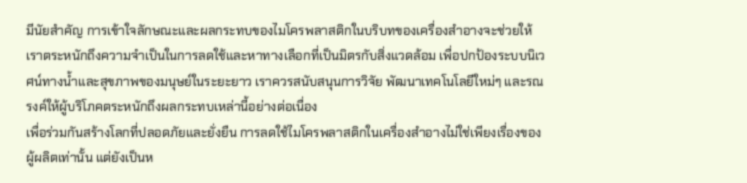มีนัยสำคัญ การเข้าใจลักษณะและผลกระทบของไมโครพลาสติกในบริบทของเครื่องสำอางจะช่วยให้เราตระหนักถึงความจำเป็นในการลดใช้และหาทางเลือกที่เป็นมิตรกับสิ่งแวดล้อม เพื่อปกป้องระบบนิเวศน์ทางน้ำและสุขภาพของมนุษย์ในระยะยาว เราควรสนับสนุนการวิจัย พัฒนาเทคโนโลยีใหม่ๆ และรณรงค์ให้ผู้บริโภคตระหนักถึงผลกระทบเหล่านี้อย่างต่อเนื่อง
เพื่อร่วมกันสร้างโลกที่ปลอดภัยและยั่งยืน การลดใช้ไมโครพลาสติกในเครื่องสำอางไม่ใช่เพียงเรื่องของผู้ผลิตเท่านั้น แต่ยังเป็นห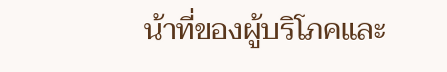น้าที่ของผู้บริโภคและ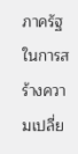ภาครัฐในการสร้างความเปลี่ย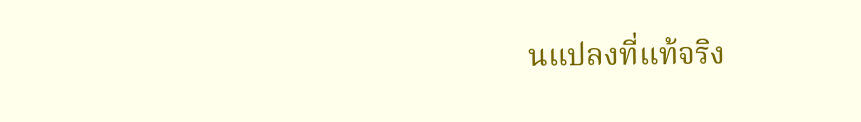นแปลงที่แท้จริง